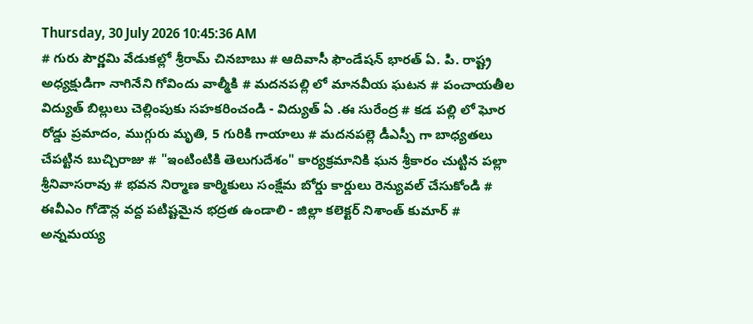Thursday, 30 July 2026 10:45:36 AM
# గురు పౌర్ణమి వేడుకల్లో శ్రీరామ్ చినబాబు # ఆదివాసీ ఫౌండేషన్ భారత్ ఏ. పి. రాష్ట్ర అధ్యక్షుడిగా నాగినేని గోవిందు వాల్మీకి # మదనపల్లి లో మానవీయ ఘటన # పంచాయతీల విద్యుత్ బిల్లులు చెల్లింపుకు సహకరించండి - విద్యుత్ ఏ .ఈ సురేంద్ర # కడ పల్లి లో ఘోర రోడ్డు ప్రమాదం, ముగ్గురు మృతి, 5 గురికి గాయాలు # మదనపల్లె డీఎస్పీ గా బాధ్యతలు చేపట్టిన బుచ్చిరాజు # "ఇంటింటికి తెలుగుదేశం" కార్యక్రమానికి ఘన శ్రీకారం చుట్టిన పల్లా శ్రీనివాసరావు # భవన నిర్మాణ కార్మికులు సంక్షేమ బోర్డు కార్డులు రెన్యువల్ చేసుకోండి # ఈవీఎం గోడౌన్ల వద్ద పటిష్టమైన భద్రత ఉండాలి - జిల్లా కలెక్టర్ నిశాంత్ కుమార్ # అన్నమయ్య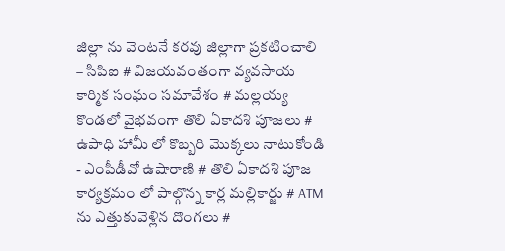జిల్లా ను వెంటనే కరవు జిల్లాగా ప్రకటించాలి – సిపిఐ # విజయవంతంగా వ్యవసాయ కార్మిక సంఘం సమావేశం # మల్లయ్య కొండలో వైభవంగా తొలి ఏకాదశి పూజలు # ఉపాధి హామీ లో కొబ్బరి మొక్కలు నాటుకోండి - ఎంపీడీవో ఉషారాణి # తొలి ఏకాదశి పూజ కార్యక్రమం లో పాల్గొన్న కార్ల మల్లికార్జు # ATM ను ఎత్తుకువెళ్లిన దొంగలు #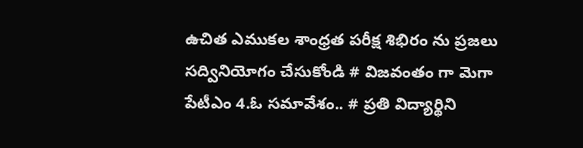ఉచిత ఎముకల శాంధ్రత పరీక్ష శిభిరం ను ప్రజలు సద్వినియోగం చేసుకోండి # విజవంతం గా మెగా పేటీఎం 4.ఓ సమావేశం.. # ప్రతి విద్యార్థిని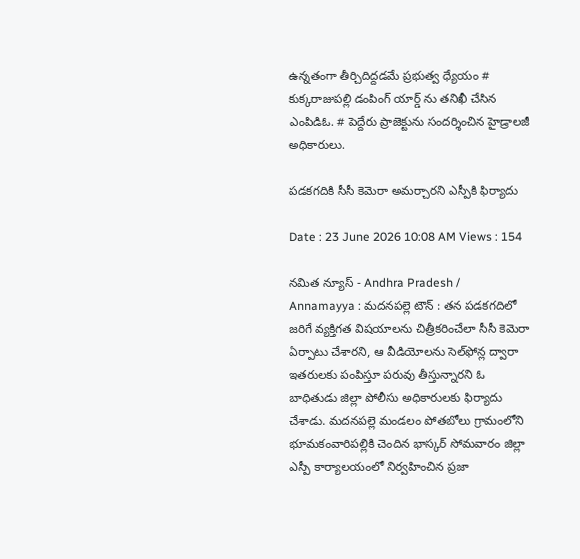ఉన్నతంగా తీర్చిదిద్దడమే ప్రభుత్వ ధ్యేయం # కుక్కరాజుపల్లి డంపింగ్ యార్డ్ ను తనిఖీ చేసిన ఎంపిడిఓ. # పెద్దేరు ప్రాజెక్టును సందర్శించిన హైడ్రాలజీ అధికారులు.

పడకగదికి సీసీ కెమెరా అమర్చారని ఎస్పీకి ఫిర్యాదు

Date : 23 June 2026 10:08 AM Views : 154

నమిత న్యూస్ - Andhra Pradesh / Annamayya : మదనపల్లె టౌన్ : తన పడకగదిలో జరిగే వ్యక్తిగత విషయాలను చిత్రీకరించేలా సీసీ కెమెరా ఏర్పాటు చేశారని, ఆ వీడియోలను సెల్‌ఫోన్ల ద్వారా ఇతరులకు పంపిస్తూ పరువు తీస్తున్నారని ఓ బాధితుడు జిల్లా పోలీసు అధికారులకు ఫిర్యాదు చేశాడు. మదనపల్లె మండలం పోతబోలు గ్రామంలోని భూమకంవారిపల్లికి చెందిన భాస్కర్ సోమవారం జిల్లా ఎస్పీ కార్యాలయంలో నిర్వహించిన ప్రజా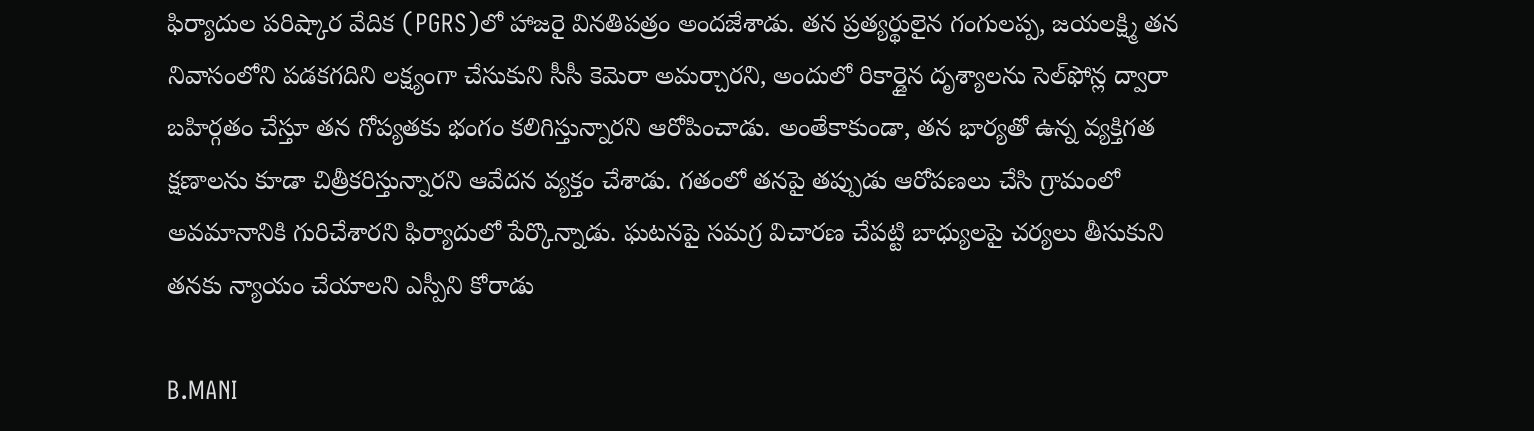ఫిర్యాదుల పరిష్కార వేదిక (PGRS)లో హాజరై వినతిపత్రం అందజేశాడు. తన ప్రత్యర్థులైన గంగులప్ప, జయలక్ష్మి తన నివాసంలోని పడకగదిని లక్ష్యంగా చేసుకుని సీసీ కెమెరా అమర్చారని, అందులో రికార్డైన దృశ్యాలను సెల్‌ఫోన్ల ద్వారా బహిర్గతం చేస్తూ తన గోప్యతకు భంగం కలిగిస్తున్నారని ఆరోపించాడు. అంతేకాకుండా, తన భార్యతో ఉన్న వ్యక్తిగత క్షణాలను కూడా చిత్రీకరిస్తున్నారని ఆవేదన వ్యక్తం చేశాడు. గతంలో తనపై తప్పుడు ఆరోపణలు చేసి గ్రామంలో అవమానానికి గురిచేశారని ఫిర్యాదులో పేర్కొన్నాడు. ఘటనపై సమగ్ర విచారణ చేపట్టి బాధ్యులపై చర్యలు తీసుకుని తనకు న్యాయం చేయాలని ఎస్పీని కోరాడు

B.MANI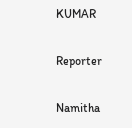KUMAR

Reporter

Namitha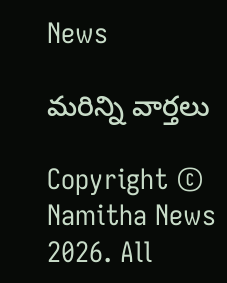News

మరిన్ని వార్తలు

Copyright © Namitha News 2026. All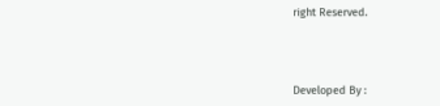right Reserved.



Developed By :